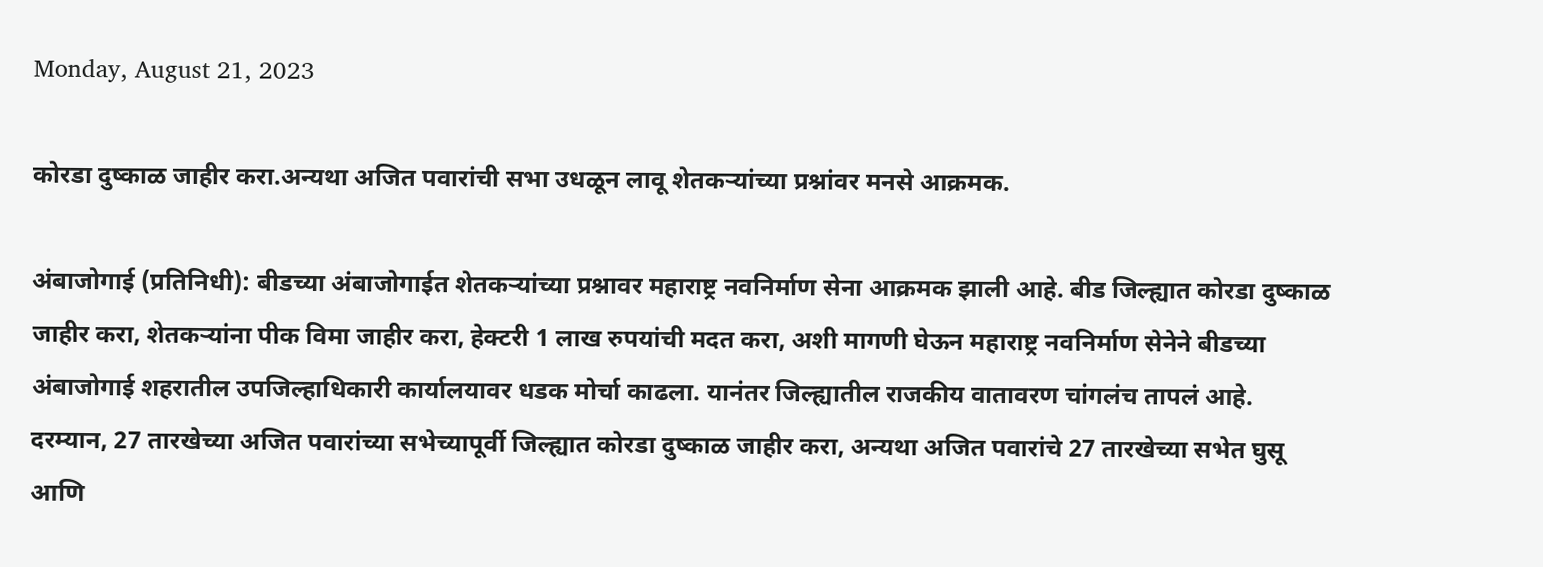Monday, August 21, 2023

कोरडा दुष्काळ जाहीर करा.अन्यथा अजित पवारांची सभा उधळून लावू शेतकऱ्यांच्या प्रश्नांवर मनसे आक्रमक.

अंबाजोगाई (प्रतिनिधी): बीडच्या अंबाजोगाईत शेतकऱ्यांच्या प्रश्नावर महाराष्ट्र नवनिर्माण सेना आक्रमक झाली आहे. बीड जिल्ह्यात कोरडा दुष्काळ जाहीर करा, शेतकऱ्यांना पीक विमा जाहीर करा, हेक्टरी 1 लाख रुपयांची मदत करा, अशी मागणी घेऊन महाराष्ट्र नवनिर्माण सेनेने बीडच्या अंबाजोगाई शहरातील उपजिल्हाधिकारी कार्यालयावर धडक मोर्चा काढला. यानंतर जिल्ह्यातील राजकीय वातावरण चांगलंच तापलं आहे.
दरम्यान, 27 तारखेच्या अजित पवारांच्या सभेच्यापूर्वी जिल्ह्यात कोरडा दुष्काळ जाहीर करा, अन्यथा अजित पवारांचे 27 तारखेच्या सभेत घुसू आणि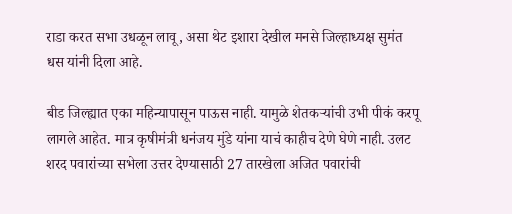राडा करत सभा उधळून लावू, असा थेट इशारा देखील मनसे जिल्हाध्यक्ष सुमंत धस यांनी दिला आहे.

बीड जिल्ह्यात एका महिन्यापासून पाऊस नाही. यामुळे शेतकऱ्यांची उभी पीकं करपू लागले आहेत. मात्र कृषीमंत्री धनंजय मुंडे यांना याचं काहीच देणे घेणे नाही. उलट शरद पवारांच्या सभेला उत्तर देण्यासाठी 27 तारखेला अजित पवारांची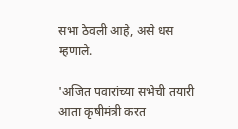सभा ठेवली आहे, असे धस म्हणाले.

'अजित पवारांच्या सभेची तयारी आता कृषीमंत्री करत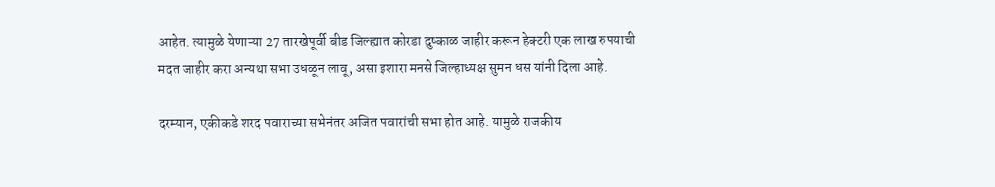आहेत. त्यामुळे येणाऱ्या 27 तारखेपूर्वी बीड जिल्ह्यात कोरडा दुष्काळ जाहीर करून हेक्टरी एक लाख रुपयाची मदत जाहीर करा अन्यथा सभा उधळून लावू, असा इशारा मनसे जिल्हाध्यक्ष सुमन धस यांनी दिला आहे.

दरम्यान, एकीकडे शरद पवाराच्या सभेनंतर अजित पवारांची सभा होत आहे. यामुळे राजकीय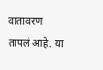वातावरण तापलं आहे. या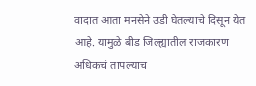वादात आता मनसेने उडी घेतल्याचे दिसून येत आहे. यामुळे बीड जिल्ह्यातील राजकारण अधिकचं तापल्याच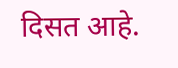दिसत आहे.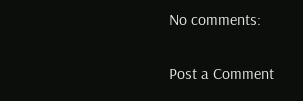No comments:

Post a Comment